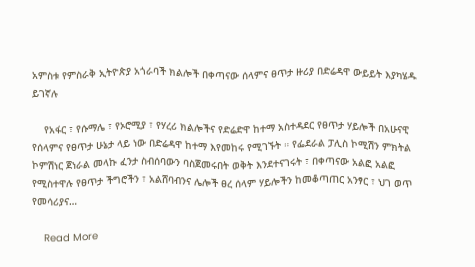አምስቱ የምስራቅ ኢትዮጵያ አጎራባች ክልሎች በቀጣናው ሰላምና ፀጥታ ዙሪያ በድሬዳዋ ውይይት እያካሄዱ ይገኛሉ

    የአፋር ፣ የሱማሌ ፣ የኦሮሚያ ፣ የሃረሪ ክልሎችና የድሬድዋ ከተማ አስተዳደር የፀጥታ ሃይሎች በአሁናዊ የሰላምና የፀጥታ ሁኔታ ላይ ነው በድሬዳዋ ከተማ እየመከሩ የሚገኙት ። የፌደራል ፓሊስ ኮሚሽን ምክትል ኮምሽነር ጀነራል መላኩ ፈንታ ስብሰባውን ባስጀመሩበት ወቅት እንደተናገሩት ፣ በቀጣናው አልፎ አልፎ የሚስተዋሉ የፀጥታ ችግሮችን ፣ አልሸባብንና ሌሎች ፀረ ሰላም ሃይሎችን ከመቆጣጠር አንፃር ፣ ህገ ወጥ የመሳሪያና…

    Read More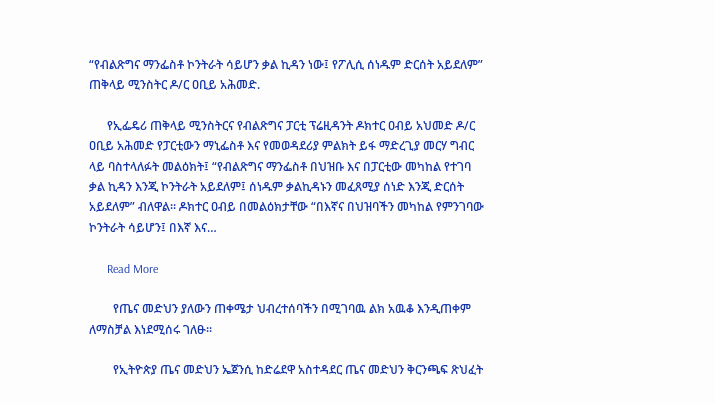“የብልጽግና ማንፌስቶ ኮንትራት ሳይሆን ቃል ኪዳን ነው፤ የፖሊሲ ሰነዱም ድርሰት አይደለም” ጠቅላይ ሚንስትር ዶ/ር ዐቢይ አሕመድ.

      የኢፌዴሪ ጠቅላይ ሚንስትርና የብልጽግና ፓርቲ ፕሬዚዳንት ዶክተር ዐብይ አህመድ ዶ/ር ዐቢይ አሕመድ የፓርቲውን ማኒፌስቶ እና የመወዳደሪያ ምልክት ይፋ ማድረጊያ መርሃ ግብር ላይ ባስተላለፉት መልዕክት፤ “የብልጽግና ማንፌስቶ በህዝቡ እና በፓርቲው መካከል የተገባ ቃል ኪዳን እንጂ ኮንትራት አይደለም፤ ሰነዱም ቃልኪዳኑን መፈጸሚያ ሰነድ እንጂ ድርሰት አይደለም” ብለዋል፡፡ ዶክተር ዐብይ በመልዕክታቸው “በእኛና በህዝባችን መካከል የምንገባው ኮንትራት ሳይሆን፤ በእኛ እና…

      Read More

        የጤና መድህን ያለውን ጠቀሜታ ህብረተሰባችን በሚገባዉ ልክ አዉቆ እንዲጠቀም ለማስቻል እነደሚሰሩ ገለፁ፡፡

        የኢትዮጵያ ጤና መድህን ኤጀንሲ ከድሬደዋ አስተዳደር ጤና መድህን ቅርንጫፍ ጽህፈት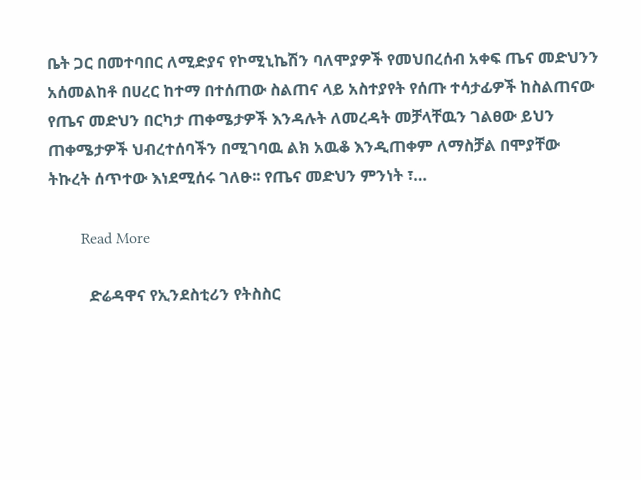ቤት ጋር በመተባበር ለሚድያና የኮሚኒኬሽን ባለሞያዎች የመህበረሰብ አቀፍ ጤና መድህንን አሰመልከቶ በሀረር ከተማ በተሰጠው ስልጠና ላይ አስተያየት የሰጡ ተሳታፊዎች ከስልጠናው የጤና መድህን በርካታ ጠቀሜታዎች እንዳሉት ለመረዳት መቻላቸዉን ገልፀው ይህን ጠቀሜታዎች ህብረተሰባችን በሚገባዉ ልክ አዉቆ እንዲጠቀም ለማስቻል በሞያቸው ትኩረት ሰጥተው እነደሚሰሩ ገለፁ፡፡ የጤና መድህን ምንነት ፣…

        Read More

          ድሬዳዋና የኢንደስቲሪን የትስስር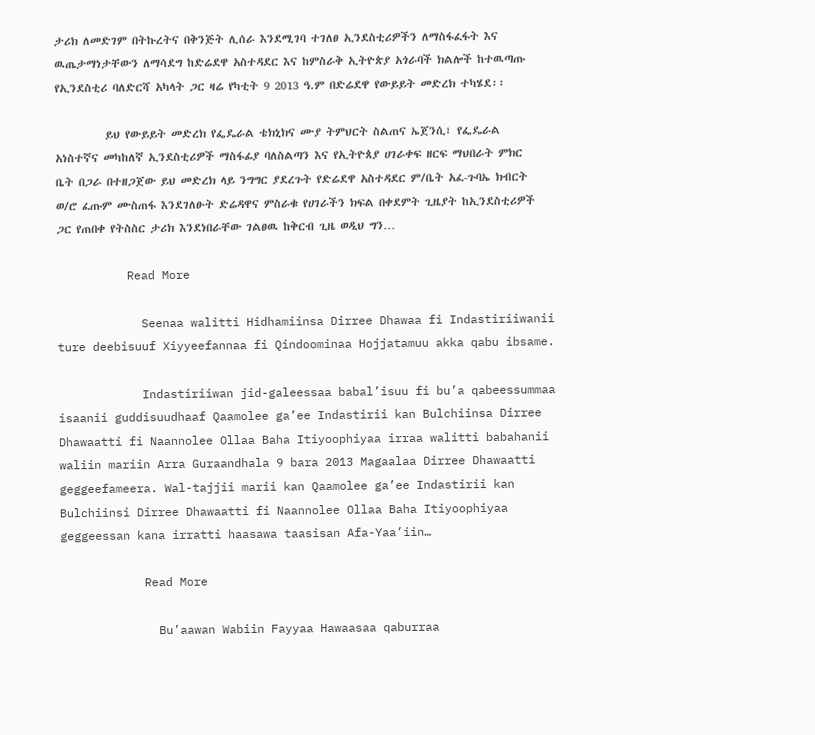ታሪክ ለመድገም በትኩረትና በቅንጅት ሊሰራ እንደሚገባ ተገለፀ ኢንደስቲሪዎችን ለማስፋፈፋት እና ዉጤታማነታቸውን ለማሳደግ ከድሬደዋ አስተዳደር እና ከምስራቅ ኢትዮጵያ አጎራባች ክልሎች ከተዉጣጡ የኢንደስቲሪ ባለድርሻ አካላት ጋር ዛሬ የካቲት 9 2013 ዓ.ም በድሬደዋ የውይይት መድረክ ተካሄደ፡፡

          ይህ የውይይት መድረክ የፌዴራል ቴክኒክና ሙያ ትምህርት ስልጠና ኤጀንሲ፣ የፌዴራል አነስተኛና መካከለኛ ኢንደስቲሪዎች ማስፋፊያ ባለስልጣን እና የኢትዮጰያ ሀገራቀፍ ዘርፍ ማህበራት ምክር ቤት በጋራ በተዘጋጀው ይህ መድረክ ላይ ንግግር ያደረጉት የድሬደዋ አስተዳደር ም/ቤት አፈ-ጉባኤ ክብርት ወ/ሮ ፈጡም ሙስጠፋ እንደገለፁት ድሬዳዋና ምስራቁ የሀገራችን ክፍል በቀደምት ጊዜያት ከኢንደስቲሪዎች ጋር የጠበቀ የትስስር ታሪክ እንደነበራቸው ገልፀዉ ከቅርብ ጊዜ ወዲህ ግን…

          Read More

            Seenaa walitti Hidhamiinsa Dirree Dhawaa fi Indastiriiwanii ture deebisuuf Xiyyeefannaa fi Qindoominaa Hojjatamuu akka qabu ibsame.

            Indastiriiwan jid-galeessaa babal’isuu fi bu’a qabeessummaa isaanii guddisuudhaaf Qaamolee ga’ee Indastirii kan Bulchiinsa Dirree Dhawaatti fi Naannolee Ollaa Baha Itiyoophiyaa irraa walitti babahanii waliin mariin Arra Guraandhala 9 bara 2013 Magaalaa Dirree Dhawaatti geggeefameera. Wal-tajjii marii kan Qaamolee ga’ee Indastirii kan Bulchiinsi Dirree Dhawaatti fi Naannolee Ollaa Baha Itiyoophiyaa geggeessan kana irratti haasawa taasisan Afa-Yaa’iin…

            Read More

              Bu’aawan Wabiin Fayyaa Hawaasaa qaburraa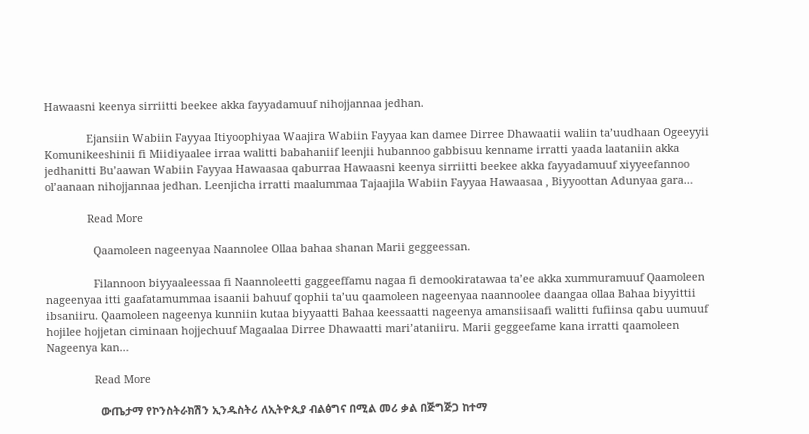Hawaasni keenya sirriitti beekee akka fayyadamuuf nihojjannaa jedhan.

              Ejansiin Wabiin Fayyaa Itiyoophiyaa Waajira Wabiin Fayyaa kan damee Dirree Dhawaatii waliin ta’uudhaan Ogeeyyii Komunikeeshinii fi Miidiyaalee irraa walitti babahaniif leenjii hubannoo gabbisuu kenname irratti yaada laataniin akka jedhanitti Bu’aawan Wabiin Fayyaa Hawaasaa qaburraa Hawaasni keenya sirriitti beekee akka fayyadamuuf xiyyeefannoo ol’aanaan nihojjannaa jedhan. Leenjicha irratti maalummaa Tajaajila Wabiin Fayyaa Hawaasaa , Biyyoottan Adunyaa gara…

              Read More

                Qaamoleen nageenyaa Naannolee Ollaa bahaa shanan Marii geggeessan.

                Filannoon biyyaaleessaa fi Naannoleetti gaggeeffamu nagaa fi demookiratawaa ta’ee akka xummuramuuf Qaamoleen nageenyaa itti gaafatamummaa isaanii bahuuf qophii ta’uu qaamoleen nageenyaa naannoolee daangaa ollaa Bahaa biyyittii ibsaniiru. Qaamoleen nageenya kunniin kutaa biyyaatti Bahaa keessaatti nageenya amansiisaafi walitti fufiinsa qabu uumuuf hojilee hojjetan ciminaan hojjechuuf Magaalaa Dirree Dhawaatti mari’ataniiru. Marii geggeefame kana irratti qaamoleen Nageenya kan…

                Read More

                  ውጤታማ የኮንስትራክሽን ኢንዱስትሪ ለኢትዮጲያ ብልፅግና በሚል መሪ ቃል በጅግጅጋ ከተማ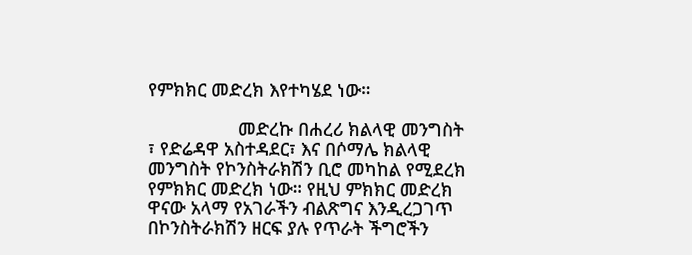የምክክር መድረክ እየተካሄደ ነው።

                  መድረኩ በሐረሪ ክልላዊ መንግስት ፣ የድሬዳዋ አስተዳደር፣ እና በሶማሌ ክልላዊ መንግስት የኮንስትራክሽን ቢሮ መካከል የሚደረክ የምክክር መድረክ ነው። የዚህ ምክክር መድረክ ዋናው አላማ የአገራችን ብልጽግና እንዲረጋገጥ በኮንስትራክሽን ዘርፍ ያሉ የጥራት ችግሮችን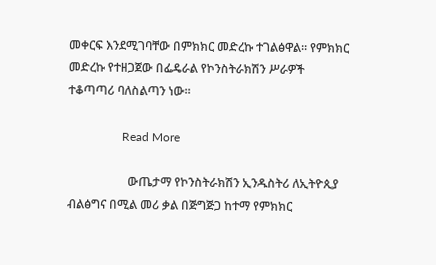መቀርፍ እንደሚገባቸው በምክክር መድረኩ ተገልፅዋል። የምክክር መድረኩ የተዘጋጀው በፌዴራል የኮንስትራክሽን ሥራዎች ተቆጣጣሪ ባለስልጣን ነው።

                  Read More

                    ውጤታማ የኮንስትራክሽን ኢንዱስትሪ ለኢትዮጲያ ብልፅግና በሚል መሪ ቃል በጅግጅጋ ከተማ የምክክር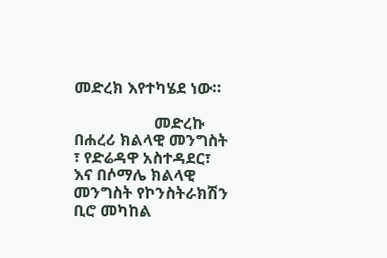መድረክ እየተካሄደ ነው።

                    መድረኩ በሐረሪ ክልላዊ መንግስት ፣ የድሬዳዋ አስተዳደር፣ እና በሶማሌ ክልላዊ መንግስት የኮንስትራክሽን ቢሮ መካከል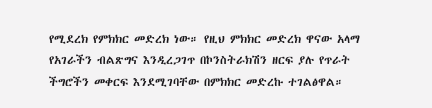የሚደረክ የምክክር መድረክ ነው። የዚህ ምክክር መድረክ ዋናው አላማ የአገራችን ብልጽግና እንዲረጋገጥ በኮንስትራክሽን ዘርፍ ያሉ የጥራት ችግሮችን መቀርፍ እንደሚገባቸው በምክክር መድረኩ ተገልፅዋል።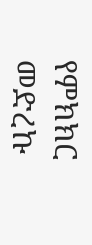የምክክር መድረኩ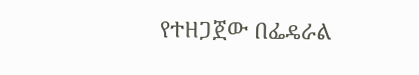የተዘጋጀው በፌዴራል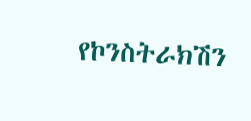የኮንስትራክሽን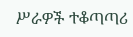ሥራዎች ተቆጣጣሪ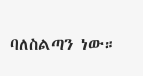ባለስልጣን ነው።